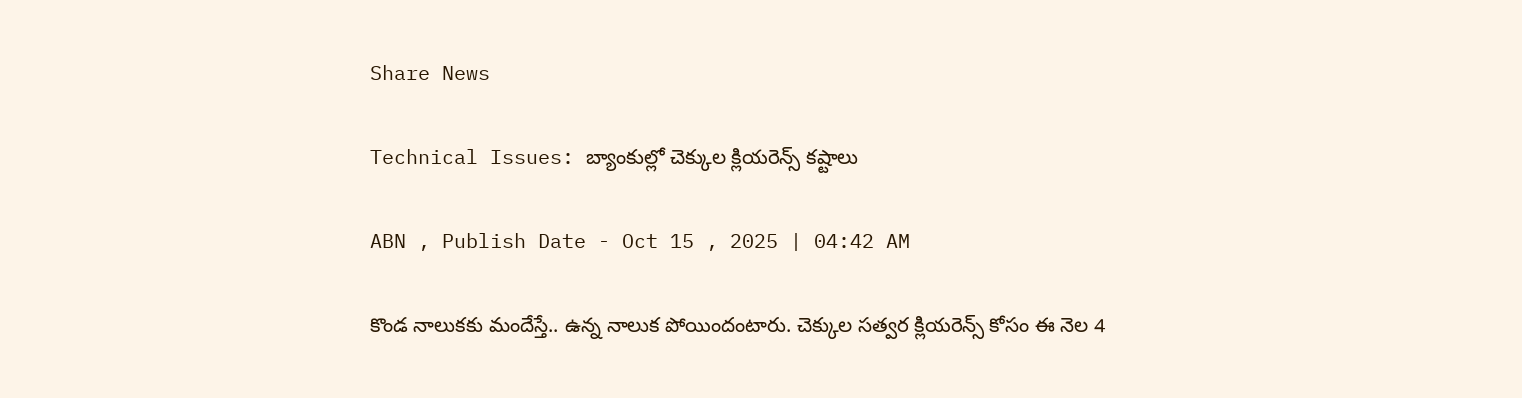Share News

Technical Issues: బ్యాంకుల్లో చెక్కుల క్లియరెన్స్‌ కష్టాలు

ABN , Publish Date - Oct 15 , 2025 | 04:42 AM

కొండ నాలుకకు మందేస్తే.. ఉన్న నాలుక పోయిందంటారు. చెక్కుల సత్వర క్లియరెన్స్‌ కోసం ఈ నెల 4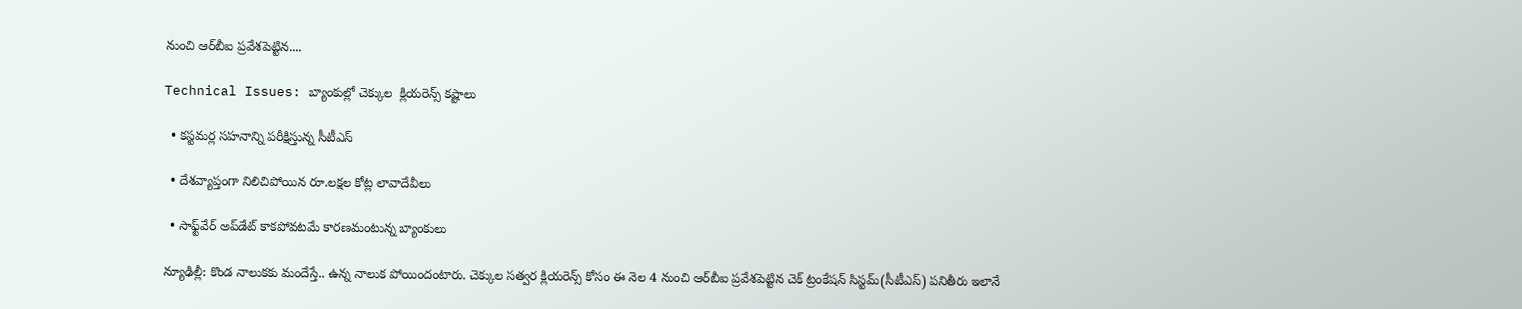నుంచి ఆర్‌బీఐ ప్రవేశపెట్టిన....

Technical Issues: బ్యాంకుల్లో చెక్కుల  క్లియరెన్స్‌ కష్టాలు

  • కస్టమర్ల సహనాన్ని పరీక్షిస్తున్న సీటీఎస్‌

  • దేశవ్యాప్తంగా నిలిచిపోయిన రూ.లక్షల కోట్ల లావాదేవీలు

  • సాఫ్ట్‌వేర్‌ అప్‌డేట్‌ కాకపోవటమే కారణమంటున్న బ్యాంకులు

న్యూఢిల్లీ: కొండ నాలుకకు మందేస్తే.. ఉన్న నాలుక పోయిందంటారు. చెక్కుల సత్వర క్లియరెన్స్‌ కోసం ఈ నెల 4 నుంచి ఆర్‌బీఐ ప్రవేశపెట్టిన చెక్‌ ట్రంకేషన్‌ సిస్టమ్‌(సీటీఎస్‌) పనితీరు ఇలానే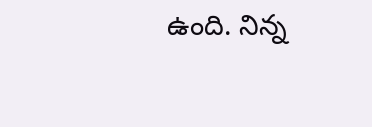ఉంది. నిన్న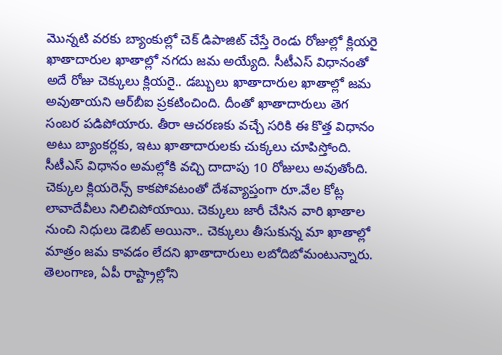మొన్నటి వరకు బ్యాంకుల్లో చెక్‌ డిపాజిట్‌ చేస్తే రెండు రోజుల్లో క్లియరై ఖాతాదారుల ఖాతాల్లో నగదు జమ అయ్యేది. సీటీఎస్‌ విధానంతో అదే రోజు చెక్కులు క్లియరై.. డబ్బులు ఖాతాదారుల ఖాతాల్లో జమ అవుతాయని ఆర్‌బీఐ ప్రకటించింది. దీంతో ఖాతాదారులు తెగ సంబర పడిపోయారు. తీరా ఆచరణకు వచ్చే సరికి ఈ కొత్త విధానం అటు బ్యాంకర్లకు, ఇటు ఖాతాదారులకు చుక్కలు చూపిస్తోంది. సీటీఎస్‌ విధానం అమల్లోకి వచ్చి దాదాపు 10 రోజులు అవుతోంది. చెక్కుల క్లియరెన్స్‌ కాకపోవటంతో దేశవ్యాప్తంగా రూ.వేల కోట్ల లావాదేవీలు నిలిచిపోయాయి. చెక్కులు జారీ చేసిన వారి ఖాతాల నుంచి నిధులు డెబిట్‌ అయినా.. చెక్కులు తీసుకున్న మా ఖాతాల్లో మాత్రం జమ కావడం లేదని ఖాతాదారులు లబోదిబోమంటున్నారు. తెలంగాణ, ఏపీ రాష్ట్రాల్లోని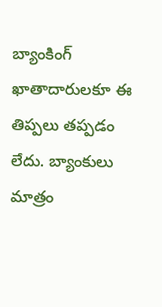బ్యాంకింగ్‌ ఖాతాదారులకూ ఈ తిప్పలు తప్పడం లేదు. బ్యాంకులు మాత్రం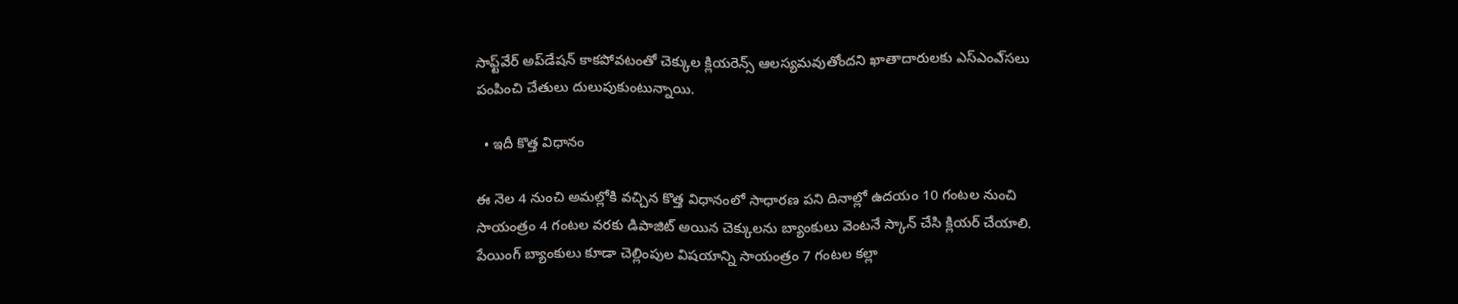సాఫ్ట్‌వేర్‌ అప్‌డేషన్‌ కాకపోవటంతో చెక్కుల క్లియరెన్స్‌ ఆలస్యమవుతోందని ఖాతాదారులకు ఎస్‌ఎంఎ్‌సలు పంపించి చేతులు దులుపుకుంటున్నాయి.

  • ఇదీ కొత్త విధానం

ఈ నెల 4 నుంచి అమల్లోకి వచ్చిన కొత్త విధానంలో సాధారణ పని దినాల్లో ఉదయం 10 గంటల నుంచి సాయంత్రం 4 గంటల వరకు డిపాజిట్‌ అయిన చెక్కులను బ్యాంకులు వెంటనే స్కాన్‌ చేసి క్లియర్‌ చేయాలి. పేయింగ్‌ బ్యాంకులు కూడా చెల్లింపుల విషయాన్ని సాయంత్రం 7 గంటల కల్లా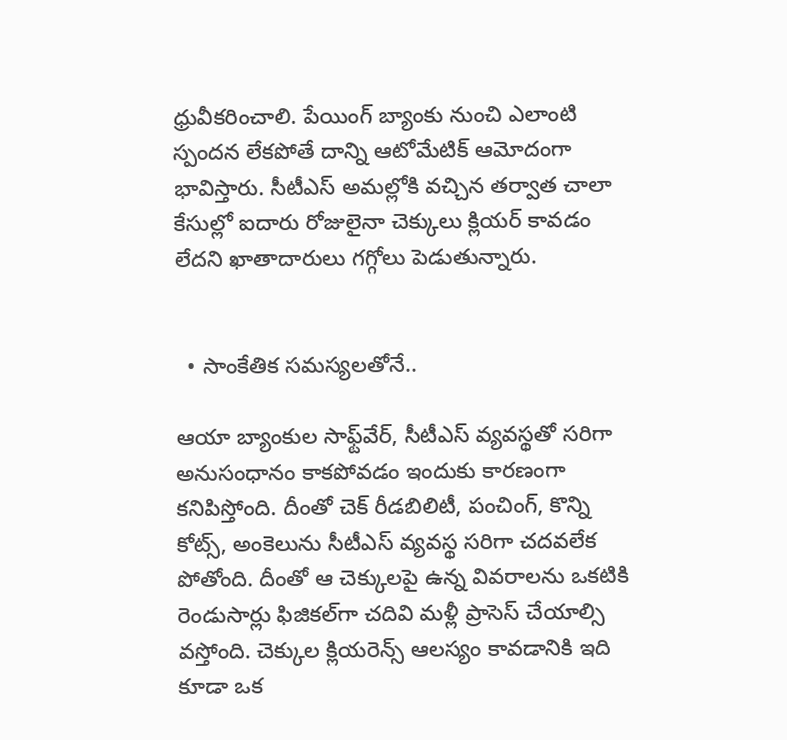ధ్రువీకరించాలి. పేయింగ్‌ బ్యాంకు నుంచి ఎలాంటి స్పందన లేకపోతే దాన్ని ఆటోమేటిక్‌ ఆమోదంగా భావిస్తారు. సీటీఎస్‌ అమల్లోకి వచ్చిన తర్వాత చాలా కేసుల్లో ఐదారు రోజులైనా చెక్కులు క్లియర్‌ కావడం లేదని ఖాతాదారులు గగ్గోలు పెడుతున్నారు.


  • సాంకేతిక సమస్యలతోనే..

ఆయా బ్యాంకుల సాఫ్ట్‌వేర్‌, సీటీఎస్‌ వ్యవస్థతో సరిగా అనుసంధానం కాకపోవడం ఇందుకు కారణంగా కనిపిస్తోంది. దీంతో చెక్‌ రీడబిలిటీ, పంచింగ్‌, కొన్ని కోట్స్‌, అంకెలును సీటీఎస్‌ వ్యవస్థ సరిగా చదవలేక పోతోంది. దీంతో ఆ చెక్కులపై ఉన్న వివరాలను ఒకటికి రెండుసార్లు ఫిజికల్‌గా చదివి మళ్లీ ప్రాసెస్‌ చేయాల్సి వస్తోంది. చెక్కుల క్లియరెన్స్‌ ఆలస్యం కావడానికి ఇది కూడా ఒక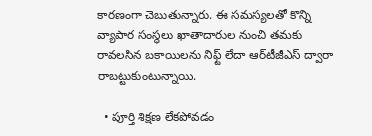కారణంగా చెబుతున్నారు. ఈ సమస్యలతో కొన్ని వ్యాపార సంస్థలు ఖాతాదారుల నుంచి తమకు రావలసిన బకాయిలను నిఫ్ట్‌ లేదా ఆర్‌టీజీఎస్‌ ద్వారా రాబట్టుకుంటున్నాయి.

  • పూర్తి శిక్షణ లేకపోవడం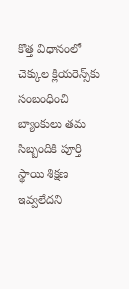కొత్త విధానంలో చెక్కుల క్లియరెన్స్‌కు సంబంధించి బ్యాంకులు తమ సిబ్బందికి పూర్తి స్థాయి శిక్షణ ఇవ్వలేదని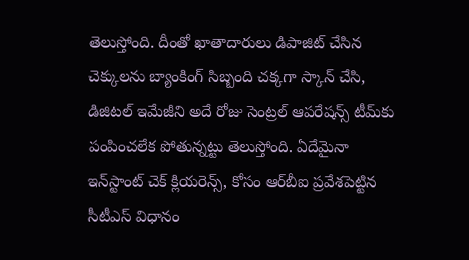తెలుస్తోంది. దీంతో ఖాతాదారులు డిపాజిట్‌ చేసిన చెక్కులను బ్యాంకింగ్‌ సిబ్బంది చక్కగా స్కాన్‌ చేసి, డిజిటల్‌ ఇమేజీని అదే రోజు సెంట్రల్‌ ఆపరేషన్స్‌ టీమ్‌కు పంపించలేక పోతున్నట్టు తెలుస్తోంది. ఏదేమైనా ఇన్‌స్టాంట్‌ చెక్‌ క్లియరెన్స్‌, కోసం ఆర్‌బీఐ ప్రవేశపెట్టిన సీటీఎస్‌ విధానం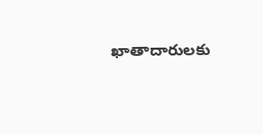ఖాతాదారులకు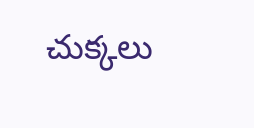చుక్కలు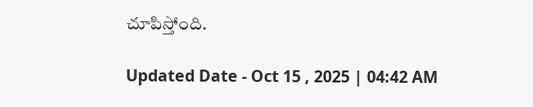చూపిస్తోంది.

Updated Date - Oct 15 , 2025 | 04:42 AM